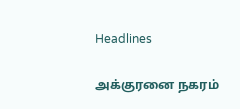Headlines

அக்குரனை நகரம்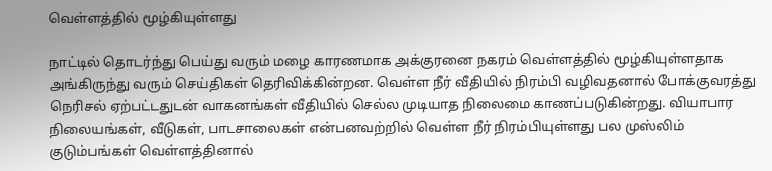வெள்ளத்தில் மூழ்கியுள்ளது

நாட்டில் தொடர்ந்து பெய்து வரும் மழை காரணமாக அக்குரனை நகரம் வெள்ளத்தில் மூழ்கியுள்ளதாக அங்கிருந்து வரும் செய்திகள் தெரிவிக்கின்றன. வெள்ள நீர் வீதியில் நிரம்பி வழிவதனால் போக்குவரத்து நெரிசல் ஏற்பட்டதுடன் வாகனங்கள் வீதியில் செல்ல முடியாத நிலைமை காணப்படுகின்றது. வியாபார நிலையங்கள், வீடுகள், பாடசாலைகள் என்பனவற்றில் வெள்ள நீர் நிரம்பியுள்ளது பல முஸ்லிம் குடும்பங்கள் வெள்ளத்தினால்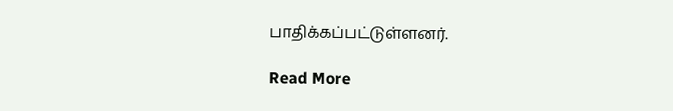பாதிக்கப்பட்டுள்ளனர்.

Read More